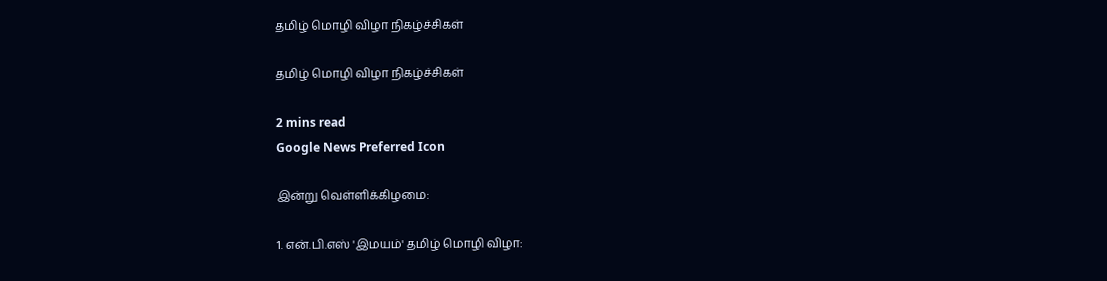தமிழ் மொழி விழா நிகழ்ச்சிகள்

தமிழ் மொழி விழா நிகழ்ச்சிகள்

2 mins read
Google News Preferred Icon

இன்று வெள்ளிக்கிழமை:

1. என்.பி.எஸ் 'இமயம்' தமிழ் மொழி விழா: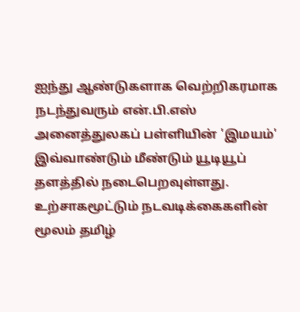ஐந்து ஆண்டுகளாக வெற்றிகரமாக நடந்துவரும் என்.பி.எஸ் அனைத்துலகப் பள்ளியின் 'இமயம்' இவ்வாண்டும் மீண்டும் யூடியூப் தளத்தில் நடைபெறவுள்ளது. உற்சாகமூட்டும் நடவடிக்கைகளின் மூலம் தமிழ்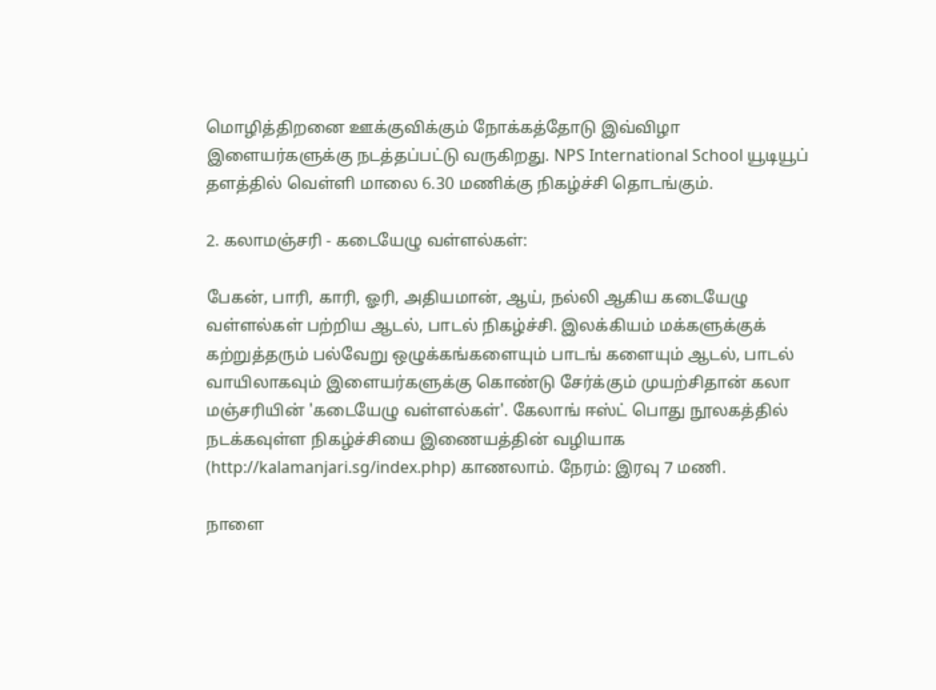மொழித்திறனை ஊக்குவிக்கும் நோக்கத்தோடு இவ்விழா இளையர்களுக்கு நடத்தப்பட்டு வருகிறது. NPS International School யூடியூப் தளத்தில் வெள்ளி மாலை 6.30 மணிக்கு நிகழ்ச்சி தொடங்கும்.

2. கலாமஞ்சரி - கடையேழு வள்ளல்கள்:

பேகன், பாரி, காரி, ஓரி, அதியமான், ஆய், நல்லி ஆகிய கடையேழு வள்ளல்கள் பற்றிய ஆடல், பாடல் நிகழ்ச்சி. இலக்கியம் மக்களுக்குக் கற்றுத்தரும் பல்வேறு ஒழுக்கங்களையும் பாடங் களையும் ஆடல், பாடல் வாயிலாகவும் இளையர்களுக்கு கொண்டு சேர்க்கும் முயற்சிதான் கலா மஞ்சரியின் 'கடையேழு வள்ளல்கள்'. கேலாங் ஈஸ்ட் பொது நூலகத்தில் நடக்கவுள்ள நிகழ்ச்சியை இணையத்தின் வழியாக (http://kalamanjari.sg/index.php) காணலாம். நேரம்: இரவு 7 மணி.

நாளை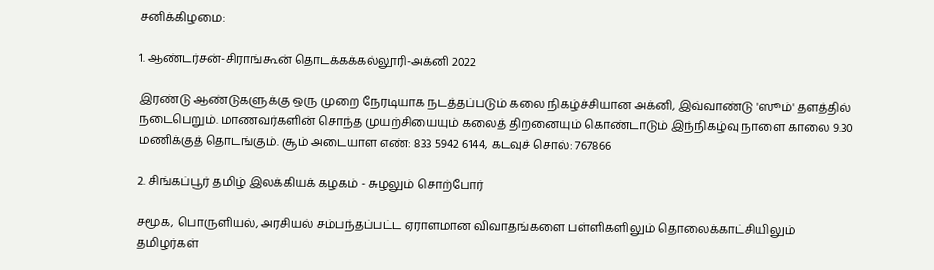சனிக்கிழமை:

1. ஆண்டர்சன்-சிராங்கூன் தொடக்கக்கல்லூரி-அக்னி 2022

இரண்டு ஆண்டுகளுக்கு ஒரு முறை நேரடியாக நடத்தப்படும் கலை நிகழ்ச்சியான அக்னி, இவ்வாண்டு 'ஸூம்' தளத்தில் நடைபெறும். மாணவர்களின் சொந்த முயற்சியையும் கலைத் திறனையும் கொண்டாடும் இந்நிகழ்வு நாளை காலை 9.30 மணிக்குத் தொடங்கும். சூம் அடையாள எண்: 833 5942 6144, கடவுச் சொல்: 767866

2. சிங்கப்பூர் தமிழ் இலக்கியக் கழகம் - சுழலும் சொற்போர்

சமூக, பொருளியல், அரசியல் சம்பந்தப்பட்ட ஏராளமான விவாதங்களை பள்ளிகளிலும் தொலைக்காட்சியிலும் தமிழர்கள்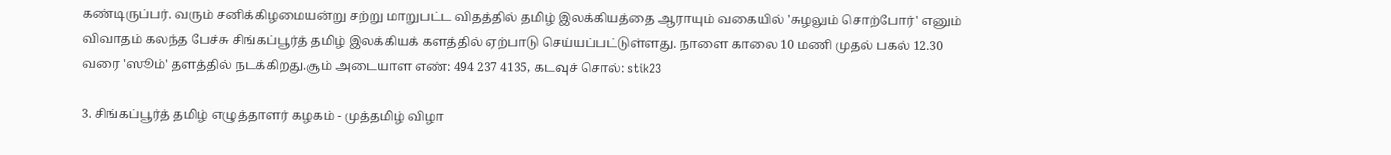கண்டிருப்பர். வரும் சனிக்கிழமையன்று சற்று மாறுபட்ட விதத்தில் தமிழ் இலக்கியத்தை ஆராயும் வகையில் 'சுழலும் சொற்போர்' எனும் விவாதம் கலந்த பேச்சு சிங்கப்பூர்த் தமிழ் இலக்கியக் களத்தில் ஏற்பாடு செய்யப்பட்டுள்ளது. நாளை காலை 10 மணி முதல் பகல் 12.30 வரை 'ஸூம்' தளத்தில் நடக்கிறது.சூம் அடையாள எண்: 494 237 4135, கடவுச் சொல்: stik23

3. சிங்கப்பூர்த் தமிழ் எழுத்தாளர் கழகம் - முத்தமிழ் விழா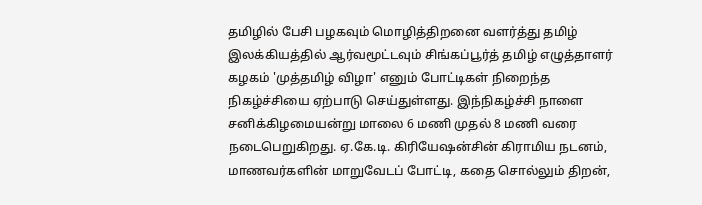தமிழில் பேசி பழகவும் மொழித்திறனை வளர்த்து தமிழ் இலக்கியத்தில் ஆர்வமூட்டவும் சிங்கப்பூர்த் தமிழ் எழுத்தாளர் கழகம் 'முத்தமிழ் விழா' எனும் போட்டிகள் நிறைந்த நிகழ்ச்சியை ஏற்பாடு செய்துள்ளது. இந்நிகழ்ச்சி நாளை சனிக்கிழமையன்று மாலை 6 மணி முதல் 8 மணி வரை நடைபெறுகிறது. ஏ.கே.டி. கிரியேஷன்சின் கிராமிய நடனம், மாணவர்களின் மாறுவேடப் போட்டி, கதை சொல்லும் திறன்,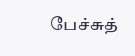பேச்சுத்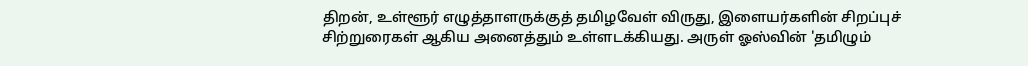திறன், உள்ளூர் எழுத்தாளருக்குத் தமிழவேள் விருது, இளையர்களின் சிறப்புச் சிற்றுரைகள் ஆகிய அனைத்தும் உள்ளடக்கியது. அருள் ஓஸ்வின் 'தமிழும்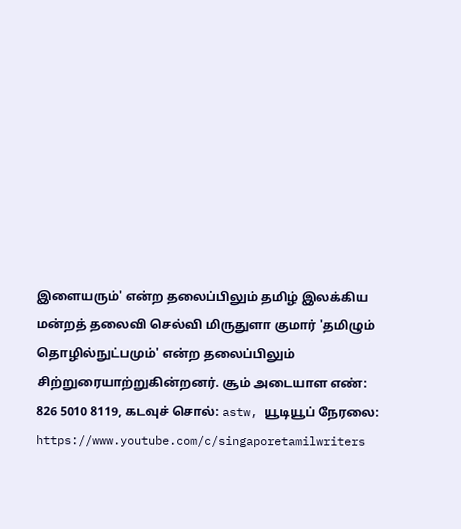இளையரும்' என்ற தலைப்பிலும் தமிழ் இலக்கிய மன்றத் தலைவி செல்வி மிருதுளா குமார் 'தமிழும் தொழில்நுட்பமும்' என்ற தலைப்பிலும் சிற்றுரையாற்றுகின்றனர். சூம் அடையாள எண்: 826 5010 8119, கடவுச் சொல்: astw, யூடியூப் நேரலை: https://www.youtube.com/c/singaporetamilwriters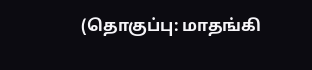(தொகுப்பு: மாதங்கி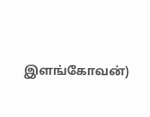இளங்கோவன்)